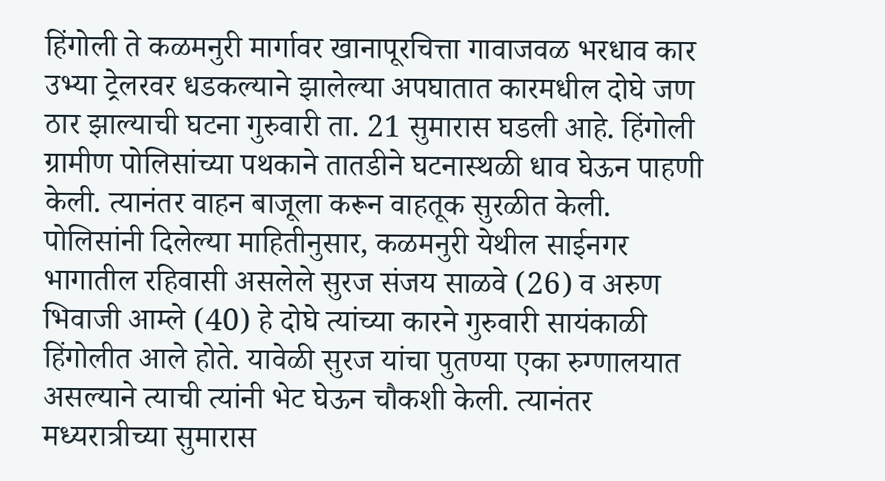हिंगोली ते कळमनुरी मार्गावर खानापूरचित्ता गावाजवळ भरधाव कार उभ्या ट्रेलरवर धडकल्याने झालेल्या अपघातात कारमधील दोघे जण ठार झाल्याची घटना गुरुवारी ता. 21 सुमारास घडली आहे. हिंगोली ग्रामीण पोलिसांच्या पथकाने तातडीने घटनास्थळी धाव घेऊन पाहणी केली. त्यानंतर वाहन बाजूला करून वाहतूक सुरळीत केली. पोलिसांनी दिलेल्या माहितीनुसार, कळमनुरी येथील साईनगर भागातील रहिवासी असलेले सुरज संजय साळवे (26) व अरुण भिवाजी आम्ले (40) हे दोघे त्यांच्या कारने गुरुवारी सायंकाळी हिंगोलीत आले होते. यावेळी सुरज यांचा पुतण्या एका रुग्णालयात असल्याने त्याची त्यांनी भेट घेऊन चौकशी केली. त्यानंतर मध्यरात्रीच्या सुमारास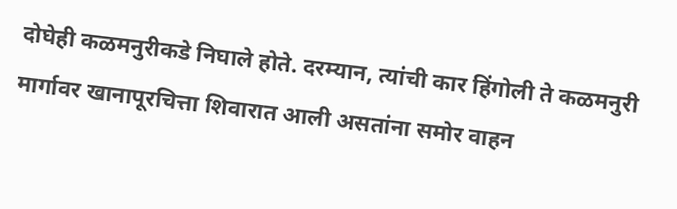दोघेही कळमनुरीकडे निघाले होते. दरम्यान, त्यांची कार हिंगोली ते कळमनुरी मार्गावर खानापूरचित्ता शिवारात आली असतांना समोर वाहन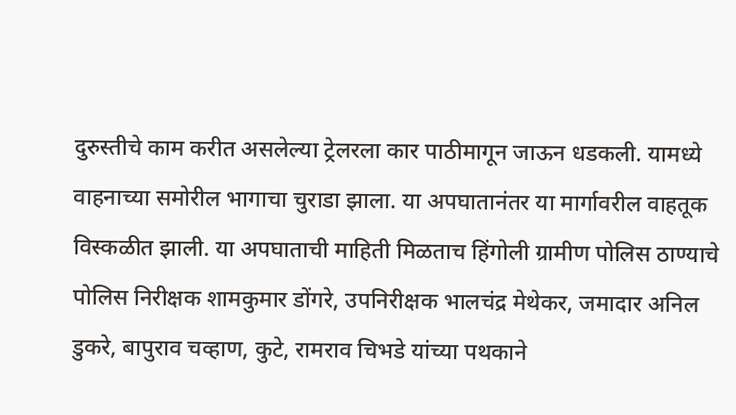दुरुस्तीचे काम करीत असलेल्या ट्रेलरला कार पाठीमागून जाऊन धडकली. यामध्ये वाहनाच्या समोरील भागाचा चुराडा झाला. या अपघातानंतर या मार्गावरील वाहतूक विस्कळीत झाली. या अपघाताची माहिती मिळताच हिंगोली ग्रामीण पोलिस ठाण्याचे पोलिस निरीक्षक शामकुमार डोंगरे, उपनिरीक्षक भालचंद्र मेथेकर, जमादार अनिल डुकरे, बापुराव चव्हाण, कुटे, रामराव चिभडे यांच्या पथकाने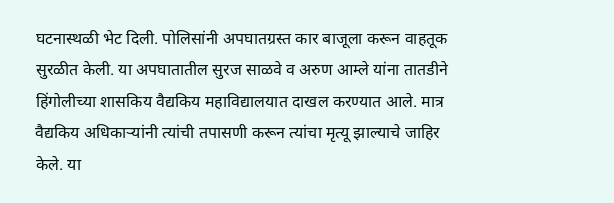घटनास्थळी भेट दिली. पोलिसांनी अपघातग्रस्त कार बाजूला करून वाहतूक सुरळीत केली. या अपघातातील सुरज साळवे व अरुण आम्ले यांना तातडीने हिंगोलीच्या शासकिय वैद्यकिय महाविद्यालयात दाखल करण्यात आले. मात्र वैद्यकिय अधिकाऱ्यांनी त्यांची तपासणी करून त्यांचा मृत्यू झाल्याचे जाहिर केले. या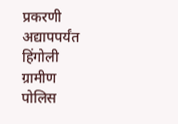प्रकरणी अद्यापपर्यंत हिंगोली ग्रामीण पोलिस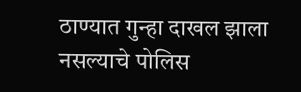ठाण्यात गुन्हा दाखल झाला नसल्याचे पोलिस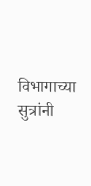विभागाच्या सुत्रांनी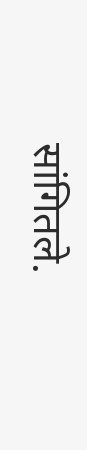सांगितले.